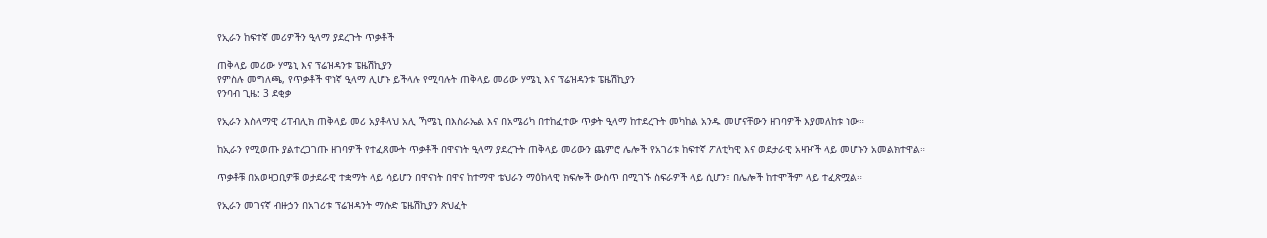የኢራን ከፍተኛ መሪዎችን ዒላማ ያደረጉት ጥቃቶች

ጠቅላይ መሪው ሃሜኒ እና ፕሬዝዳንቱ ፔዜሽኪያን
የምስሉ መግለጫ, የጥቃቶች ዋነኛ ዒላማ ሊሆኑ ይችላሉ የሚባሉት ጠቅላይ መሪው ሃሜኒ እና ፕሬዝዳንቱ ፔዜሽኪያን
የንባብ ጊዜ: 3 ደቂቃ

የኢራን እስላማዊ ሪፐብሊክ ጠቅላይ መሪ አያቶላህ አሊ ኻሜኒ በእስራኤል እና በአሜሪካ በተከፈተው ጥቃት ዒላማ ከተደረጉት መካከል አንዱ መሆናቸውን ዘገባዎች እያመለከቱ ነው።

ከኢራን የሚወጡ ያልተረጋገጡ ዘገባዎች የተፈጸሙት ጥቃቶች በዋናነት ዒላማ ያደረጉት ጠቅላይ መሪውን ጨምሮ ሌሎች የአገሪቱ ከፍተኛ ፖለቲካዊ እና ወደታራዊ አዛዦች ላይ መሆኑን አመልክተዋል።

ጥቃቶቹ በአወዛጋቢዎቹ ወታደራዊ ተቋማት ላይ ሳይሆን በዋናነት በዋና ከተማዋ ቴህራን ማዕከላዊ ክፍሎች ውስጥ በሚገኙ ስፍራዎች ላይ ሲሆን፣ በሌሎች ከተሞችም ላይ ተፈጽሟል።

የኢራን መገናኛ ብዙኃን በአገሪቱ ፕሬዝዳንት ማሱድ ፔዜሽኪያን ጽህፈት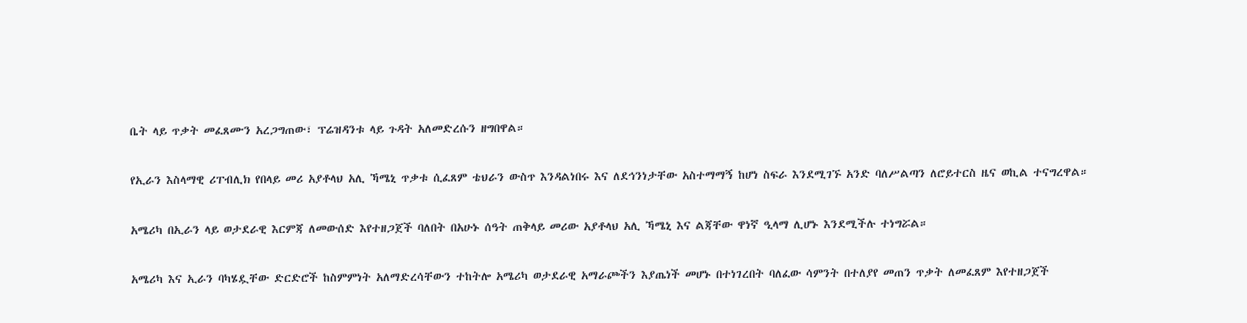ቤት ላይ ጥቃት መፈጸሙን አረጋግጠው፣ ፕሬዝዳንቱ ላይ ጉዳት አለመድረሱን ዘግበዋል።

የኢራን እስላማዊ ሪፐብሊክ የበላይ መሪ አያቶላህ አሊ ኻሜኒ ጥቃቱ ሲፈጸም ቴህራን ውስጥ እንዳልነበሩ እና ለደኅንነታቸው አስተማማኝ ከሆነ ስፍራ እንደሚገኙ አንድ ባለሥልጣን ለሮይተርስ ዜና ወኪል ተናግረዋል።

አሜሪካ በኢራን ላይ ወታደራዊ እርምጃ ለመውሰድ እየተዘጋጀች ባለበት በአሁኑ ሰዓት ጠቅላይ መሪው አያቶላህ አሊ ኻሜኒ እና ልጃቸው ዋነኛ ዒላማ ሊሆኑ እንደሚችሉ ተነግሯል።

አሜሪካ እና ኢራን ባካሄዷቸው ድርድሮች ከስምምነት አለማድረሳቸውን ተከትሎ አሜሪካ ወታደራዊ አማራጮችን እያጤነች መሆኑ በተነገረበት ባለፈው ሳምንት በተለያየ መጠን ጥቃት ለመፈጸም እየተዘጋጀች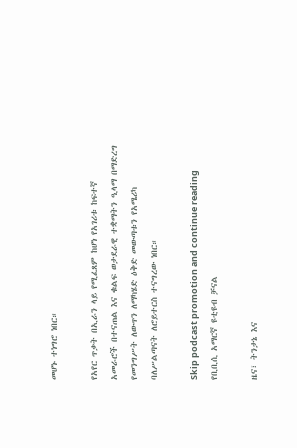መሆኑ ተነግሮ ነበር።

የአየር ጥቃት በኢራን ላይ የሚፈጸም ከሆነ የአገሪቱ ከፍተኛ አመራሮች በተናጠል እና ቁልፍ ወታደራዊ ተቋማትን ዒላማ በማድረግ የመንግሥት ለውጥን ለማካሄድ ዕቅድ መውጣቱን የአሜሪካ ባለሥልጣናት ለሮይተርስ ተናግረው ነበር።

Skip podcast promotion and continue reading
የቢቢሲ አማርኛ ዩቲዩብ ቻናል

ዜና፣ ትንታኔ እና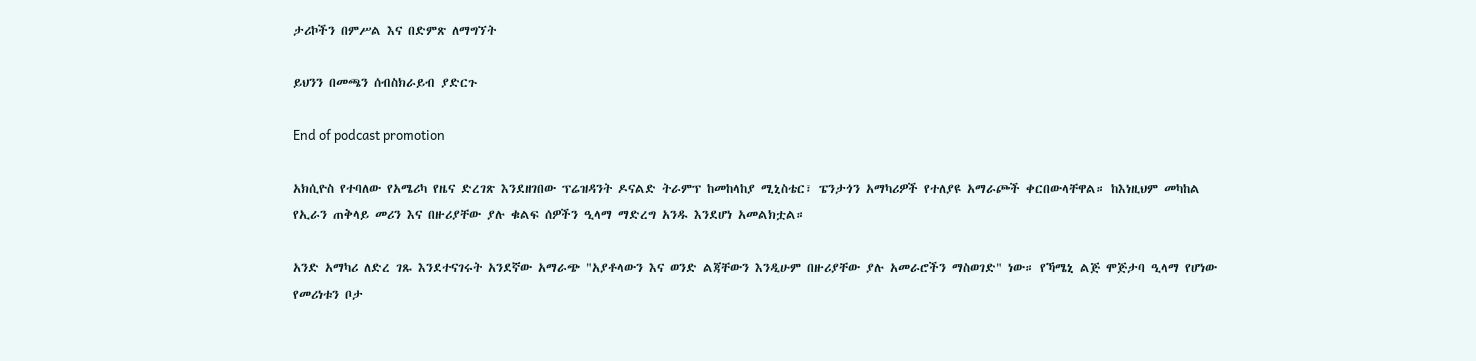ታሪኮችን በምሥል እና በድምጽ ለማግኘት

ይህንን በመጫን ሰብስክራይብ ያድርጉ

End of podcast promotion

አክሲዮስ የተባለው የአሜሪካ የዜና ድረገጽ እንደዘገበው ፕሬዝዳንት ዶናልድ ትራምፕ ከመከላከያ ሚኒስቴር፣ ፔንታጎን አማካሪዎች የተለያዩ አማራጮች ቀርበውላቸዋል። ከእነዚህም መካከል የኢራን ጠቅላይ መሪን እና በዙሪያቸው ያሉ ቁልፍ ሰዎችን ዒላማ ማድረግ አንዱ እንደሆነ አመልክቷል።

አንድ አማካሪ ለድረ ገጹ እንደተናገሩት አንደኛው አማራጭ "አያቶላውን እና ወንድ ልጃቸውን እንዲሁም በዙሪያቸው ያሉ አመራሮችን ማስወገድ" ነው። የኻሜኒ ልጅ ሞጅታባ ዒላማ የሆነው የመሪነቱን ቦታ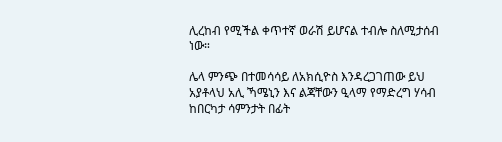ሊረከብ የሚችል ቀጥተኛ ወራሽ ይሆናል ተብሎ ስለሚታሰብ ነው።

ሌላ ምንጭ በተመሳሳይ ለአክሲዮስ እንዳረጋገጠው ይህ አያቶላህ አሊ ኻሜኒን እና ልጃቸውን ዒላማ የማድረግ ሃሳብ ከበርካታ ሳምንታት በፊት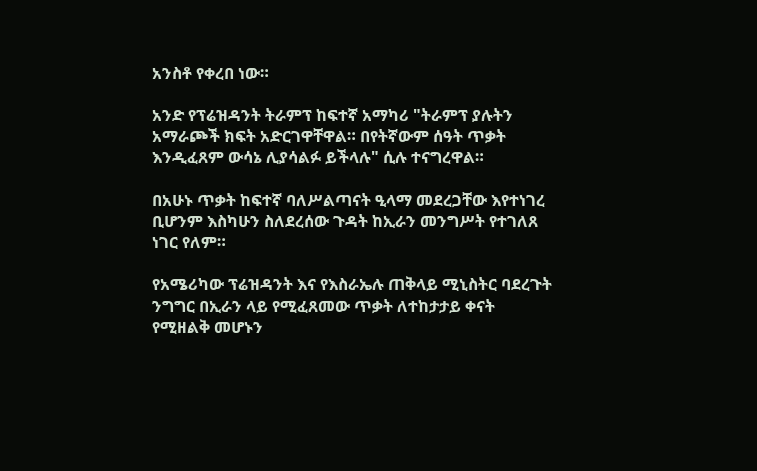አንስቶ የቀረበ ነው።

አንድ የፕሬዝዳንት ትራምፕ ከፍተኛ አማካሪ "ትራምፕ ያሉትን አማራጮች ክፍት አድርገዋቸዋል። በየትኛውም ሰዓት ጥቃት እንዲፈጸም ውሳኔ ሊያሳልፉ ይችላሉ" ሲሉ ተናግረዋል።

በአሁኑ ጥቃት ከፍተኛ ባለሥልጣናት ዒላማ መደረጋቸው እየተነገረ ቢሆንም እስካሁን ስለደረሰው ጉዳት ከኢራን መንግሥት የተገለጸ ነገር የለም።

የአሜሪካው ፕሬዝዳንት እና የእስራኤሉ ጠቅላይ ሚኒስትር ባደረጉት ንግግር በኢራን ላይ የሚፈጸመው ጥቃት ለተከታታይ ቀናት የሚዘልቅ መሆኑን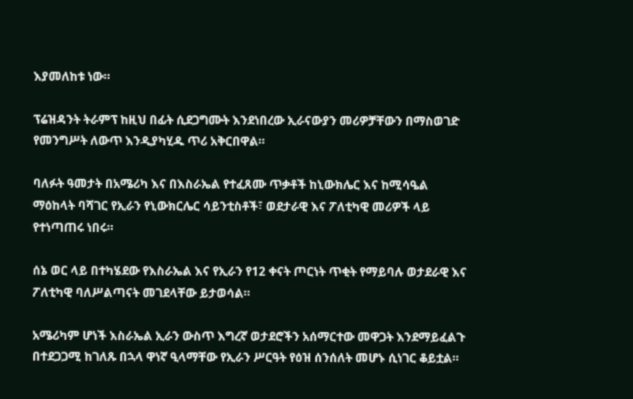እያመለከቱ ነው።

ፕሬዝዳንት ትራምፕ ከዚህ በፊት ሲደጋግሙት እንደነበረው ኢራናውያን መሪዎቻቸውን በማስወገድ የመንግሥት ለውጥ እንዲያካሂዱ ጥሪ አቅርበዋል።

ባለፉት ዓመታት በአሜሪካ እና በእስራኤል የተፈጸሙ ጥቃቶች ከኒውክሌር እና ከሚሳዔል ማዕከላት ባሻገር የኢራን የኒውክርሌር ሳይንቲስቶች፣ ወደታራዊ እና ፖለቲካዊ መሪዎች ላይ የተነጣጠሩ ነበሩ።

ሰኔ ወር ላይ በተካሄደው የእስራኤል እና የኢራን የ12 ቀናት ጦርነት ጥቂት የማይባሉ ወታደራዊ እና ፖለቲካዊ ባለሥልጣናት መገደላቸው ይታወሳል።

አሜሪካም ሆነች እስራኤል ኢራን ውስጥ እግረኛ ወታደሮችን አሰማርተው መዋጋት እንደማይፈልጉ በተደጋጋሚ ከገለጹ በኋላ ዋነኛ ዒላማቸው የኢራን ሥርዓት የዕዝ ሰንሰለት መሆኑ ሲነገር ቆይቷል።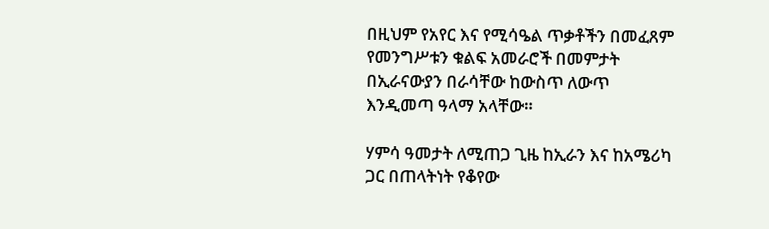በዚህም የአየር እና የሚሳዔል ጥቃቶችን በመፈጸም የመንግሥቱን ቁልፍ አመራሮች በመምታት በኢራናውያን በራሳቸው ከውስጥ ለውጥ እንዲመጣ ዓላማ አላቸው።

ሃምሳ ዓመታት ለሚጠጋ ጊዜ ከኢራን እና ከአሜሪካ ጋር በጠላትነት የቆየው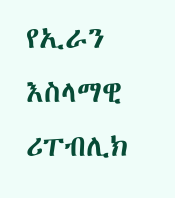የኢራን እስላማዊ ሪፐብሊክ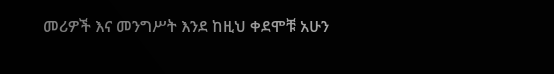መሪዎች እና መንግሥት እንደ ከዚህ ቀደሞቹ አሁን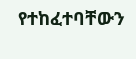የተከፈተባቸውን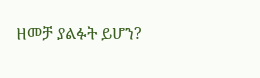ዘመቻ ያልፉት ይሆን?